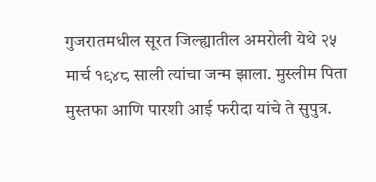गुजरातमधील सूरत जिल्ह्यातील अमरोली येथे २५ मार्च १९४८ साली त्यांचा जन्म झाला. मुस्लीम पिता मुस्तफा आणि पारशी आई फरीदा यांचे ते सुपुत्र.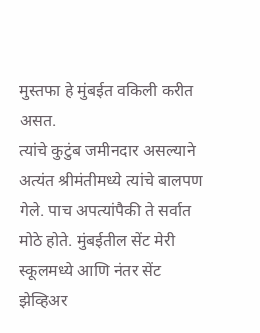मुस्तफा हे मुंबईत वकिली करीत असत.
त्यांचे कुटुंब जमीनदार असल्याने अत्यंत श्रीमंतीमध्ये त्यांचे बालपण गेले. पाच अपत्यांपैकी ते सर्वात मोठे होते. मुंबईतील सेंट मेरी स्कूलमध्ये आणि नंतर सेंट झेव्हिअर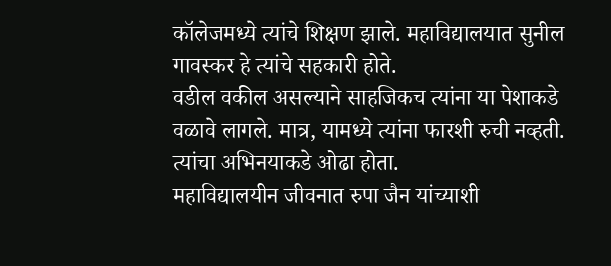कॉलेजमध्ये त्यांचे शिक्षण झाले. महाविद्यालयात सुनील गावस्कर हे त्यांचे सहकारी होते.
वडील वकील असल्याने साहजिकच त्यांना या पेशाकडे वळावे लागले. मात्र, यामध्ये त्यांना फारशी रुची नव्हती. त्यांचा अभिनयाकडे ओढा होता.
महाविद्यालयीन जीवनात रुपा जैन यांच्याशी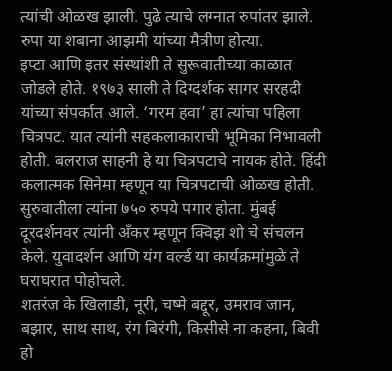त्यांची ओळख झाली. पुढे त्याचे लग्नात रुपांतर झाले. रुपा या शबाना आझमी यांच्या मैत्रीण होत्या.
इप्टा आणि इतर संस्थांशी ते सुरूवातीच्या काळात जोडले होते. १९७३ साली ते दिग्दर्शक सागर सरहदी यांच्या संपर्कात आले. ‘गरम हवा’ हा त्यांचा पहिला चित्रपट. यात त्यांनी सहकलाकाराची भूमिका निभावली होती. बलराज साहनी हे या चित्रपटाचे नायक होते. हिंदी कलात्मक सिनेमा म्हणून या चित्रपटाची ओळख होती.
सुरुवातीला त्यांना ७५० रुपये पगार होता. मुंबई दूरदर्शनवर त्यांनी अँकर म्हणून क्विझ शो चे संचलन केले. युवादर्शन आणि यंग वर्ल्ड या कार्यक्रमांमुळे ते घराघरात पोहोचले.
शतरंज के खिलाडी, नूरी, चष्मे बद्दूर, उमराव जान, बझार, साथ साथ, रंग बिरंगी, किसीसे ना कहना, बिवी हो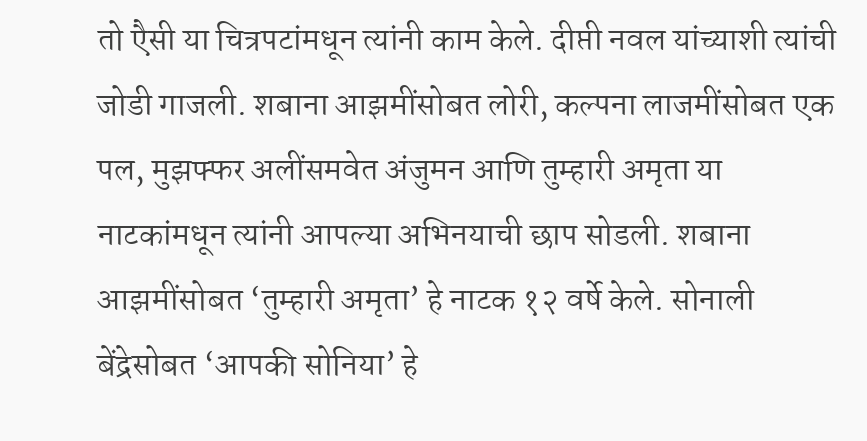तो एैसी या चित्रपटांमधून त्यांनी काम केले. दीप्ती नवल यांच्याशी त्यांची जोडी गाजली. शबाना आझमींसोबत लोरी, कल्पना लाजमींसोबत एक पल, मुझफ्फर अलींसमवेत अंजुमन आणि तुम्हारी अमृता या नाटकांमधून त्यांनी आपल्या अभिनयाची छाप सोडली. शबाना आझमींसोबत ‘तुम्हारी अमृता’ हे नाटक १२ वर्षे केले. सोनाली बेंद्रेसोबत ‘आपकी सोनिया’ हे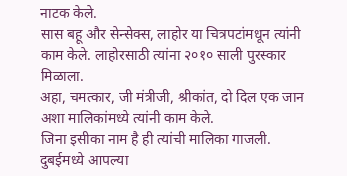नाटक केले.
सास बहू और सेन्सेक्स, लाहोर या चित्रपटांमधून त्यांनी काम केले. लाहोरसाठी त्यांना २०१० साली पुरस्कार मिळाला.
अहा, चमत्कार, जी मंत्रीजी, श्रीकांत, दो दिल एक जान अशा मालिकांमध्ये त्यांनी काम केले.
जिना इसीका नाम है ही त्यांची मालिका गाजली.
दुबईमध्ये आपल्या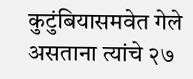कुटुंबियासमवेत गेले असताना त्यांचे २७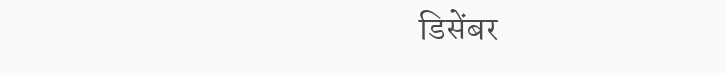डिसेंबर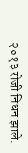२०१३ रोजी निधन झाले.